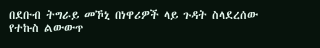በደቡብ ትግራይ መኾኒ በነዋሪዎች ላይ ጉዳት ስላደረሰው የተኩስ ልውውጥ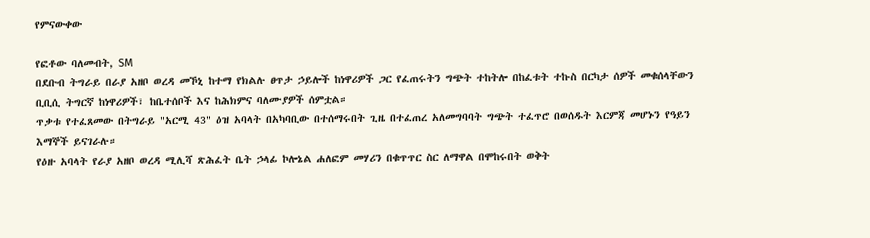የምናውቀው

የፎቶው ባለመብት, SM
በደቡብ ትግራይ በራያ አዘቦ ወረዳ መኾኒ ከተማ የክልሉ ፀጥታ ኃይሎች ከነዋሪዎች ጋር የፈጠሩትን ግጭት ተከትሎ በከፈቱት ተኩስ በርካታ ሰዎች መቁሰላቸውን ቢቢሲ ትግርኛ ከነዋሪዎች፣ ከቤተሰቦች እና ከሕክምና ባለሙያዎች ሰምቷል።
ጥቃቱ የተፈጸመው በትግራይ "አርሚ 43" ዕዝ አባላት በአካባቢው በተሰማሩበት ጊዜ በተፈጠረ አለመግባባት ግጭት ተፈጥሮ በወሰዱት እርምጃ መሆኑን የዓይን እማኞች ይናገራሉ።
የዕዙ አባላት የራያ አዘቦ ወረዳ ሚሊሻ ጽሕፈት ቤት ኃላፊ ኮሎኔል ሐለፎም መሃሪን በቁጥጥር ስር ለማዋል በሞከሩበት ወቅት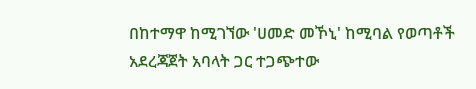በከተማዋ ከሚገኘው 'ሀመድ መኾኒ' ከሚባል የወጣቶች አደረጃጀት አባላት ጋር ተጋጭተው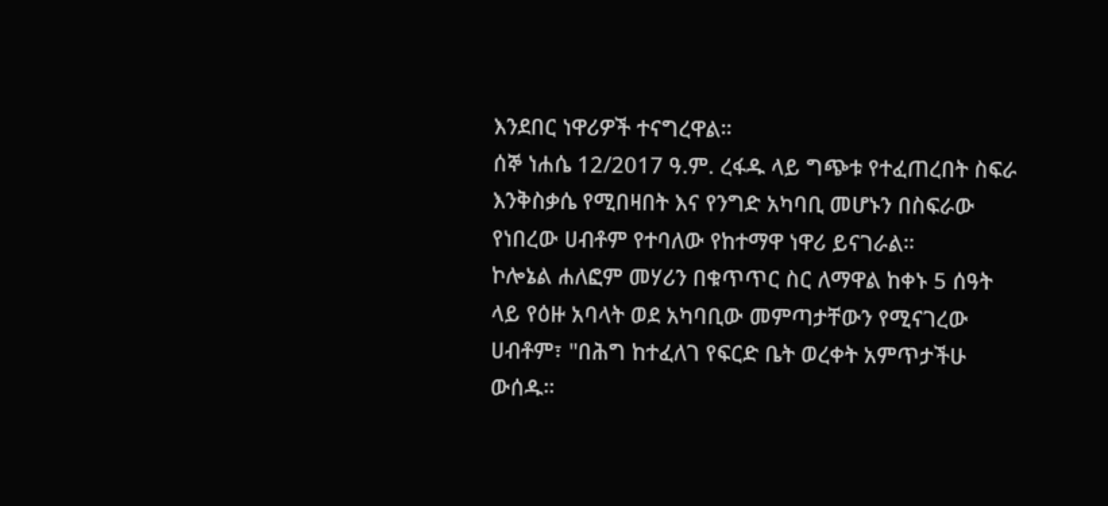እንደበር ነዋሪዎች ተናግረዋል።
ሰኞ ነሐሴ 12/2017 ዓ.ም. ረፋዱ ላይ ግጭቱ የተፈጠረበት ስፍራ እንቅስቃሴ የሚበዛበት እና የንግድ አካባቢ መሆኑን በስፍራው የነበረው ሀብቶም የተባለው የከተማዋ ነዋሪ ይናገራል።
ኮሎኔል ሐለፎም መሃሪን በቁጥጥር ስር ለማዋል ከቀኑ 5 ሰዓት ላይ የዕዙ አባላት ወደ አካባቢው መምጣታቸውን የሚናገረው ሀብቶም፣ "በሕግ ከተፈለገ የፍርድ ቤት ወረቀት አምጥታችሁ ውሰዱ።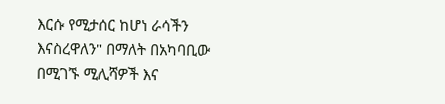እርሱ የሚታሰር ከሆነ ራሳችን እናስረዋለን" በማለት በአካባቢው በሚገኙ ሚሊሻዎች እና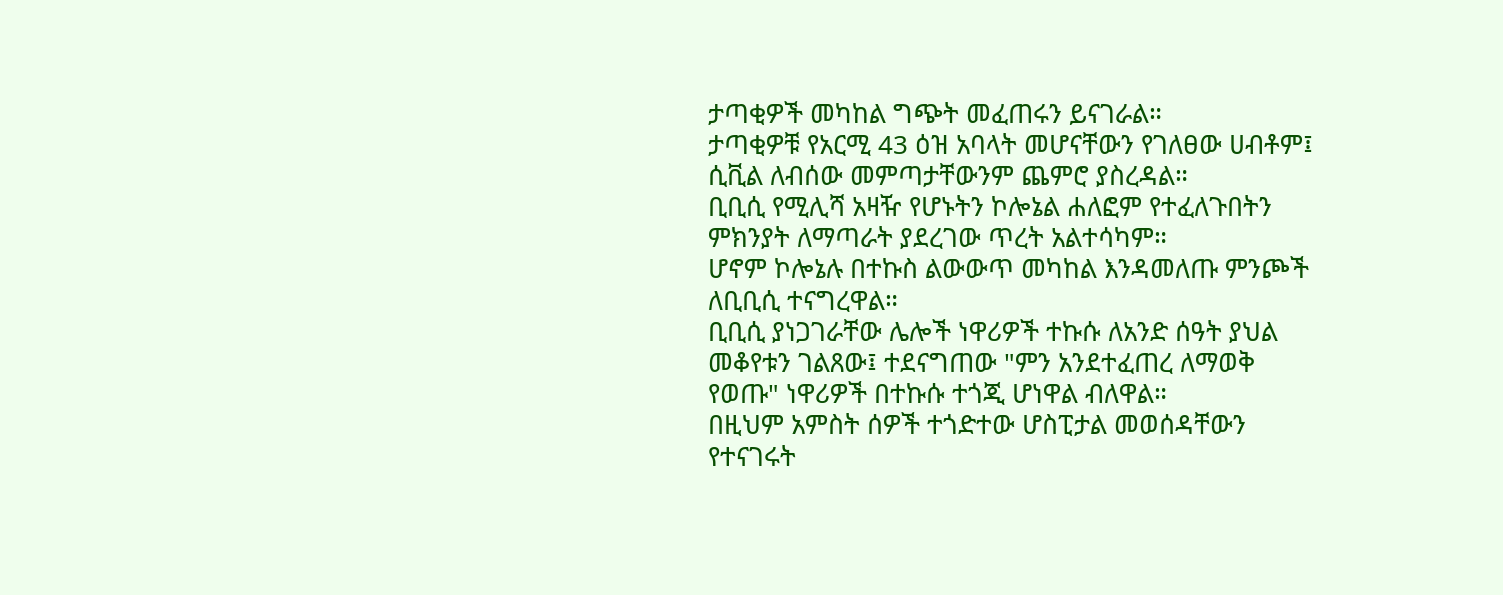ታጣቂዎች መካከል ግጭት መፈጠሩን ይናገራል።
ታጣቂዎቹ የአርሚ 43 ዕዝ አባላት መሆናቸውን የገለፀው ሀብቶም፤ ሲቪል ለብሰው መምጣታቸውንም ጨምሮ ያስረዳል።
ቢቢሲ የሚሊሻ አዛዥ የሆኑትን ኮሎኔል ሐለፎም የተፈለጉበትን ምክንያት ለማጣራት ያደረገው ጥረት አልተሳካም።
ሆኖም ኮሎኔሉ በተኩስ ልውውጥ መካከል እንዳመለጡ ምንጮች ለቢቢሲ ተናግረዋል።
ቢቢሲ ያነጋገራቸው ሌሎች ነዋሪዎች ተኩሱ ለአንድ ሰዓት ያህል መቆየቱን ገልጸው፤ ተደናግጠው "ምን አንደተፈጠረ ለማወቅ የወጡ" ነዋሪዎች በተኩሱ ተጎጂ ሆነዋል ብለዋል።
በዚህም አምስት ሰዎች ተጎድተው ሆስፒታል መወሰዳቸውን የተናገሩት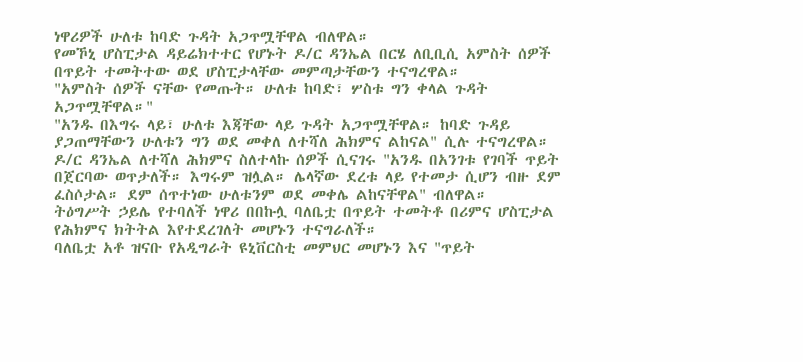ነዋሪዎች ሁለቱ ከባድ ጉዳት አጋጥሟቸዋል ብለዋል።
የመኾኒ ሆስፒታል ዳይሬክተተር የሆኑት ዶ/ር ዳንኤል በርሄ ለቢቢሲ አምስት ሰዎች በጥይት ተመትተው ወደ ሆስፒታላቸው መምጣታቸውን ተናግረዋል።
"አምስት ሰዎች ናቸው የመጡት። ሁለቱ ከባድ፣ ሦስቱ ግን ቀላል ጉዳት አጋጥሟቸዋል።"
"አንዱ በእግሩ ላይ፣ ሁለቱ እጃቸው ላይ ጉዳት አጋጥሟቸዋል። ከባድ ጉዳይ ያጋጠማቸውን ሁለቱን ግን ወደ መቀለ ለተሻለ ሕክምና ልከናል" ሲሉ ተናግረዋል።
ዶ/ር ዳንኤል ለተሻለ ሕክምና ስለተላኩ ሰዎች ሲናገሩ "አንዱ በአንገቱ የገባች ጥይት በጀርባው ወጥታለች። እግሩም ዝሏል። ሌላኛው ደረቱ ላይ የተመታ ሲሆን ብዙ ደም ፈስሶታል። ደም ሰጥተነው ሁለቱንም ወደ መቀሌ ልከናቸዋል" ብለዋል።
ትዕግሥት ኃይሌ የተባለች ነዋሪ በበኩሏ ባለቤቷ በጥይት ተመትቶ በሪምና ሆስፒታል የሕክምና ክትትል እየተደረገለት መሆኑን ተናግራለች።
ባለቤቷ አቶ ዝናቡ የአዲግራት ዩኒቨርስቲ መምህር መሆኑን እና "ጥይት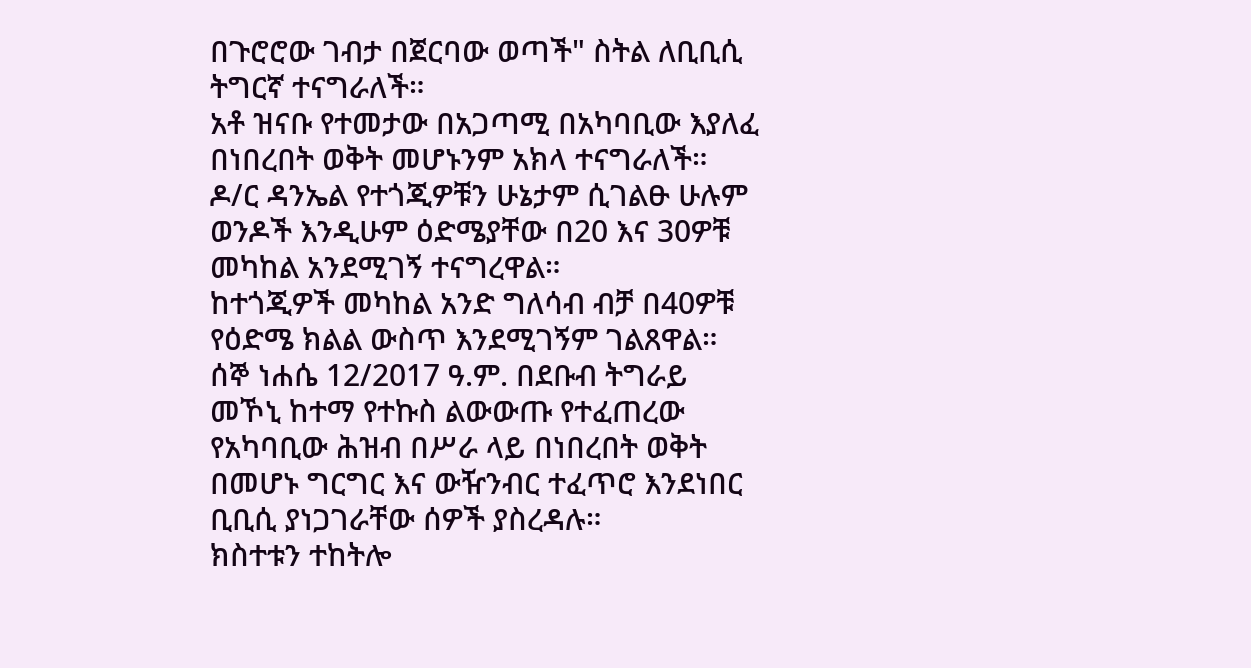በጉሮሮው ገብታ በጀርባው ወጣች" ስትል ለቢቢሲ ትግርኛ ተናግራለች።
አቶ ዝናቡ የተመታው በአጋጣሚ በአካባቢው እያለፈ በነበረበት ወቅት መሆኑንም አክላ ተናግራለች።
ዶ/ር ዳንኤል የተጎጂዎቹን ሁኔታም ሲገልፁ ሁሉም ወንዶች እንዲሁም ዕድሜያቸው በ20 እና 30ዎቹ መካከል አንደሚገኝ ተናግረዋል።
ከተጎጂዎች መካከል አንድ ግለሳብ ብቻ በ40ዎቹ የዕድሜ ክልል ውስጥ እንደሚገኝም ገልጸዋል።
ሰኞ ነሐሴ 12/2017 ዓ.ም. በደቡብ ትግራይ መኾኒ ከተማ የተኩስ ልውውጡ የተፈጠረው የአካባቢው ሕዝብ በሥራ ላይ በነበረበት ወቅት በመሆኑ ግርግር እና ውዥንብር ተፈጥሮ እንደነበር ቢቢሲ ያነጋገራቸው ሰዎች ያስረዳሉ።
ክስተቱን ተከትሎ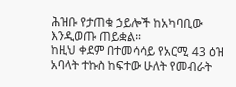ሕዝቡ የታጠቁ ኃይሎች ከአካባቢው እንዲወጡ ጠይቋል።
ከዚህ ቀደም በተመሳሳይ የአርሚ 43 ዕዝ አባላት ተኩስ ከፍተው ሁለት የመብራት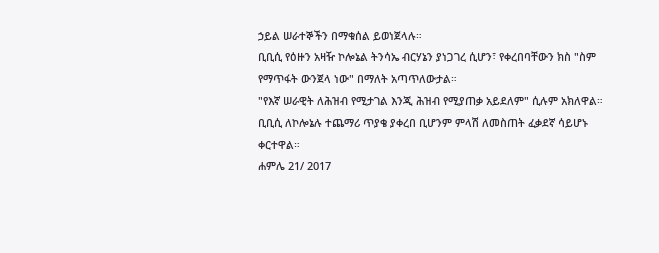ኃይል ሠራተኞችን በማቁሰል ይወነጀላሉ።
ቢቢሲ የዕዙን አዛዥ ኮሎኔል ትንሳኤ ብርሃኔን ያነጋገረ ሲሆን፣ የቀረበባቸውን ክስ "ስም የማጥፋት ውንጀላ ነው" በማለት አጣጥለውታል።
"የእኛ ሠራዊት ለሕዝብ የሚታገል እንጂ ሕዝብ የሚያጠቃ አይደለም" ሲሉም አክለዋል።
ቢቢሲ ለኮሎኔሉ ተጨማሪ ጥያቄ ያቀረበ ቢሆንም ምላሽ ለመስጠት ፈቃደኛ ሳይሆኑ ቀርተዋል።
ሐምሌ 21/ 2017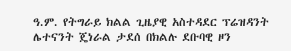ዓ.ም. የትግራይ ክልል ጊዜያዊ አስተዳደር ፕሬዝዳንት ሌተናንት ጄነራል ታደሰ በክልሉ ደቡባዊ ዞን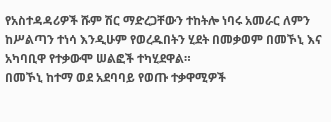የአስተዳዳሪዎች ሹም ሽር ማድረጋቸውን ተከትሎ ነባሩ አመራር ለምን ከሥልጣን ተነሳ እንዲሁም የወረዱበትን ሂደት በመቃወም በመኾኒ እና አካባቢዋ የተቃውሞ ሠልፎች ተካሂደዋል።
በመኾኒ ከተማ ወደ አደባባይ የወጡ ተቃዋሚዎች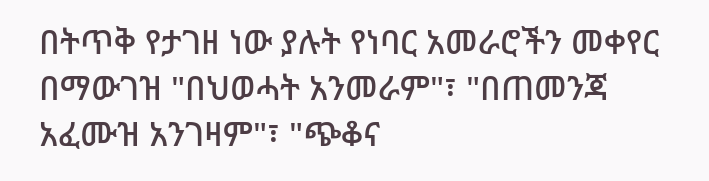በትጥቅ የታገዘ ነው ያሉት የነባር አመራሮችን መቀየር በማውገዝ "በህወሓት አንመራም"፣ "በጠመንጃ አፈሙዝ አንገዛም"፣ "ጭቆና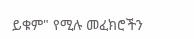ይቁም" የሚሉ መፈክሮችን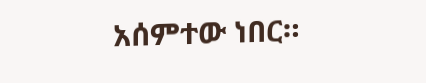አሰምተው ነበር።